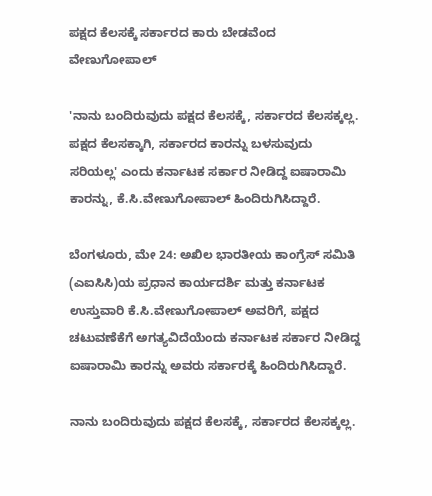ಪಕ್ಷದ ಕೆಲಸಕ್ಕೆ ಸರ್ಕಾರದ ಕಾರು ಬೇಡವೆಂದ ವೇಣುಗೋಪಾಲ್

'ನಾನು ಬಂದಿರುವುದು ಪಕ್ಷದ ಕೆಲಸಕ್ಕೆ, ಸರ್ಕಾರದ ಕೆಲಸಕ್ಕಲ್ಲ. ಪಕ್ಷದ ಕೆಲಸಕ್ಕಾಗಿ, ಸರ್ಕಾರದ ಕಾರನ್ನು ಬಳಸುವುದು ಸರಿಯಲ್ಲ' ಎಂದು ಕರ್ನಾಟಕ ಸರ್ಕಾರ ನೀಡಿದ್ದ ಐಷಾರಾಮಿ ಕಾರನ್ನು, ಕೆ.ಸಿ.ವೇಣುಗೋಪಾಲ್ ಹಿಂದಿರುಗಿಸಿದ್ದಾರೆ.

ಬೆಂಗಳೂರು, ಮೇ 24: ಅಖಿಲ ಭಾರತೀಯ ಕಾಂಗ್ರೆಸ್ ಸಮಿತಿ (ಎಐಸಿಸಿ)ಯ ಪ್ರಧಾನ ಕಾರ್ಯದರ್ಶಿ ಮತ್ತು ಕರ್ನಾಟಕ ಉಸ್ತುವಾರಿ ಕೆ.ಸಿ.ವೇಣುಗೋಪಾಲ್ ಅವರಿಗೆ, ಪಕ್ಷದ ಚಟುವಣೆಕೆಗೆ ಅಗತ್ಯವಿದೆಯೆಂದು ಕರ್ನಾಟಕ ಸರ್ಕಾರ ನೀಡಿದ್ದ ಐಷಾರಾಮಿ ಕಾರನ್ನು ಅವರು ಸರ್ಕಾರಕ್ಕೆ ಹಿಂದಿರುಗಿಸಿದ್ದಾರೆ.

ನಾನು ಬಂದಿರುವುದು ಪಕ್ಷದ ಕೆಲಸಕ್ಕೆ, ಸರ್ಕಾರದ ಕೆಲಸಕ್ಕಲ್ಲ.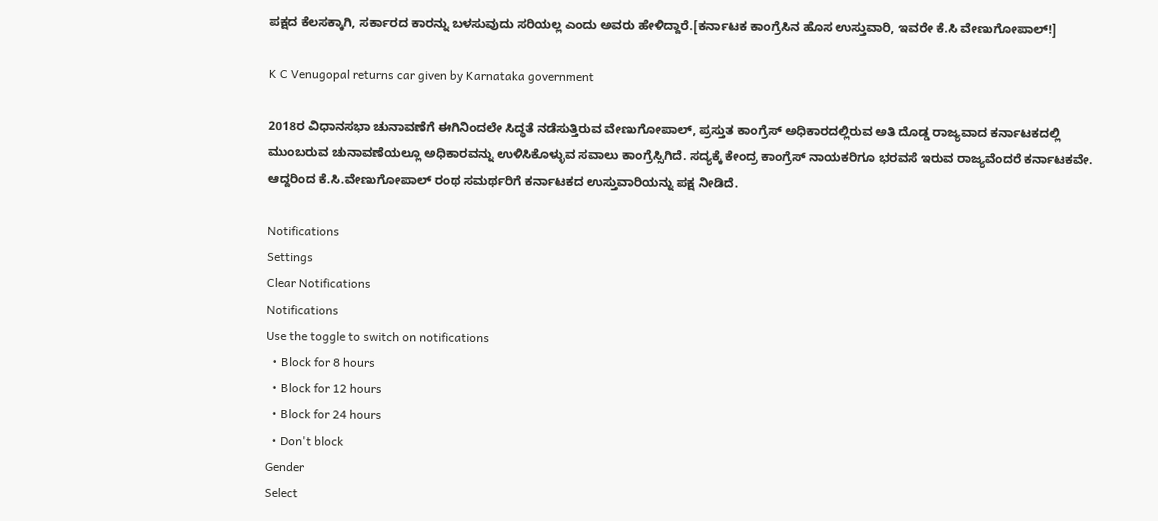ಪಕ್ಷದ ಕೆಲಸಕ್ಕಾಗಿ, ಸರ್ಕಾರದ ಕಾರನ್ನು ಬಳಸುವುದು ಸರಿಯಲ್ಲ ಎಂದು ಅವರು ಹೇಳಿದ್ದಾರೆ.[ಕರ್ನಾಟಕ ಕಾಂಗ್ರೆಸಿನ ಹೊಸ ಉಸ್ತುವಾರಿ, ಇವರೇ ಕೆ.ಸಿ ವೇಣುಗೋಪಾಲ್!]

K C Venugopal returns car given by Karnataka government

2018ರ ವಿಧಾನಸಭಾ ಚುನಾವಣೆಗೆ ಈಗಿನಿಂದಲೇ ಸಿದ್ಧತೆ ನಡೆಸುತ್ತಿರುವ ವೇಣುಗೋಪಾಲ್, ಪ್ರಸ್ತುತ ಕಾಂಗ್ರೆಸ್ ಅಧಿಕಾರದಲ್ಲಿರುವ ಅತಿ ದೊಡ್ಡ ರಾಜ್ಯವಾದ ಕರ್ನಾಟಕದಲ್ಲಿ ಮುಂಬರುವ ಚುನಾವಣೆಯಲ್ಲೂ ಅಧಿಕಾರವನ್ನು ಉಳಿಸಿಕೊಳ್ಳುವ ಸವಾಲು ಕಾಂಗ್ರೆಸ್ಸಿಗಿದೆ. ಸದ್ಯಕ್ಕೆ ಕೇಂದ್ರ ಕಾಂಗ್ರೆಸ್ ನಾಯಕರಿಗೂ ಭರವಸೆ ಇರುವ ರಾಜ್ಯವೆಂದರೆ ಕರ್ನಾಟಕವೇ. ಆದ್ದರಿಂದ ಕೆ.ಸಿ.ವೇಣುಗೋಪಾಲ್ ರಂಥ ಸಮರ್ಥರಿಗೆ ಕರ್ನಾಟಕದ ಉಸ್ತುವಾರಿಯನ್ನು ಪಕ್ಷ ನೀಡಿದೆ.

Notifications
Settings
Clear Notifications
Notifications
Use the toggle to switch on notifications
  • Block for 8 hours
  • Block for 12 hours
  • Block for 24 hours
  • Don't block
Gender
Select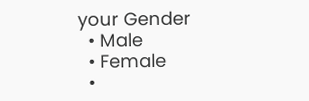your Gender
  • Male
  • Female
  •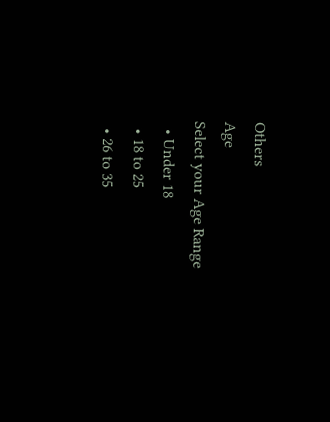Others
Age
Select your Age Range
  • Under 18
  • 18 to 25
  • 26 to 35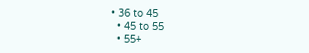• 36 to 45
  • 45 to 55
  • 55+